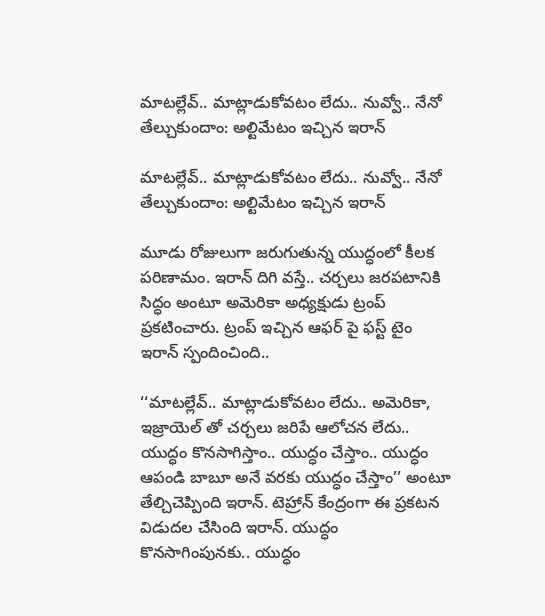మాటల్లేవ్.. మాట్లాడుకోవటం లేదు.. నువ్వో.. నేనో తేల్చుకుందాం: అల్టిమేటం ఇచ్చిన ఇరాన్

మాటల్లేవ్.. మాట్లాడుకోవటం లేదు.. నువ్వో.. నేనో తేల్చుకుందాం: అల్టిమేటం ఇచ్చిన ఇరాన్

మూడు రోజులుగా జరుగుతున్న యుద్ధంలో కీలక పరిణామం. ఇరాన్ దిగి వస్తే.. చర్చలు జరపటానికి సిద్ధం అంటూ అమెరికా అధ్యక్షుడు ట్రంప్ ప్రకటించారు. ట్రంప్ ఇచ్చిన ఆఫర్ పై ఫస్ట్ టైం ఇరాన్ స్పందించింది..

‘‘మాటల్లేవ్.. మాట్లాడుకోవటం లేదు.. అమెరికా, ఇజ్రాయెల్ తో చర్చలు జరిపే ఆలోచన లేదు.. యుద్ధం కొనసాగిస్తాం.. యుద్ధం చేస్తాం.. యుద్ధం ఆపండి బాబూ అనే వరకు యుద్ధం చేస్తాం’’ అంటూ తేల్చిచెప్పింది ఇరాన్. టెహ్రాన్ కేంద్రంగా ఈ ప్రకటన విడుదల చేసింది ఇరాన్. యుద్ధం కొనసాగింపునకు.. యుద్ధం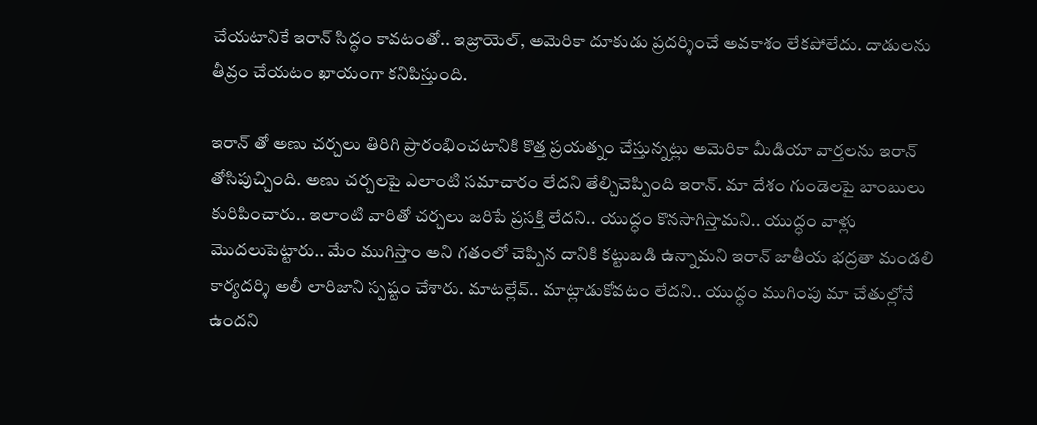చేయటానికే ఇరాన్ సిద్ధం కావటంతో.. ఇజ్రాయెల్, అమెరికా దూకుడు ప్రదర్శించే అవకాశం లేకపోలేదు. దాడులను తీవ్రం చేయటం ఖాయంగా కనిపిస్తుంది.

ఇరాన్ తో అణు చర్చలు తిరిగి ప్రారంభించటానికి కొత్త ప్రయత్నం చేస్తున్నట్లు అమెరికా మీడియా వార్తలను ఇరాన్ తోసిపుచ్చింది. అణు చర్చలపై ఎలాంటి సమాచారం లేదని తేల్చిచెప్పింది ఇరాన్. మా దేశం గుండెలపై బాంబులు కురిపించారు.. ఇలాంటి వారితో చర్చలు జరిపే ప్రసక్తి లేదని.. యుద్ధం కొనసాగిస్తామని.. యుద్ధం వాళ్లు మొదలుపెట్టారు.. మేం ముగిస్తాం అని గతంలో చెప్పిన దానికి కట్టుబడి ఉన్నామని ఇరాన్ జాతీయ భద్రతా మండలి కార్యదర్శి అలీ లారిజాని స్పష్టం చేశారు. మాటల్లేవ్.. మాట్లాడుకోవటం లేదని.. యుద్ధం ముగింపు మా చేతుల్లోనే ఉందని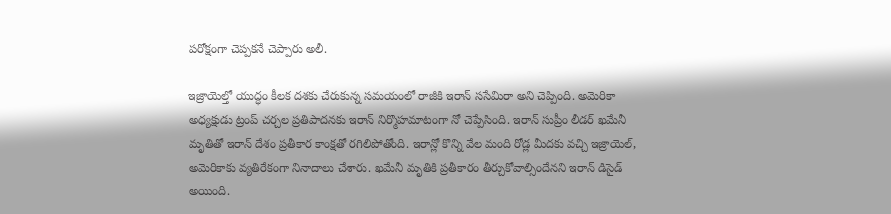పరోక్షంగా చెప్పకనే చెప్పారు అలీ.

ఇజ్రాయెల్తో యుద్ధం కీలక దశకు చేరుకున్న సమయంలో రాజీకి ఇరాన్ ససేమిరా అని చెప్పింది. అమెరికా అధ్యక్షుడు ట్రంప్ చర్చల ప్రతిపాదనకు ఇరాన్ నిర్మొహమాటంగా నో చెప్పేసింది. ఇరాన్ సుప్రీం లీడర్ ఖమేనీ మృతితో ఇరాన్ దేశం ప్రతీకార కాంక్షతో రగిలిపోతోంది. ఇరాన్లో కొన్ని వేల మంది రోడ్ల మీదకు వచ్చి ఇజ్రాయెల్, అమెరికాకు వ్యతిరేకంగా నినాదాలు చేశారు. ఖమేనీ మృతికి ప్రతీకారం తీర్చుకోవాల్సిందేనని ఇరాన్ డిసైడ్ అయింది.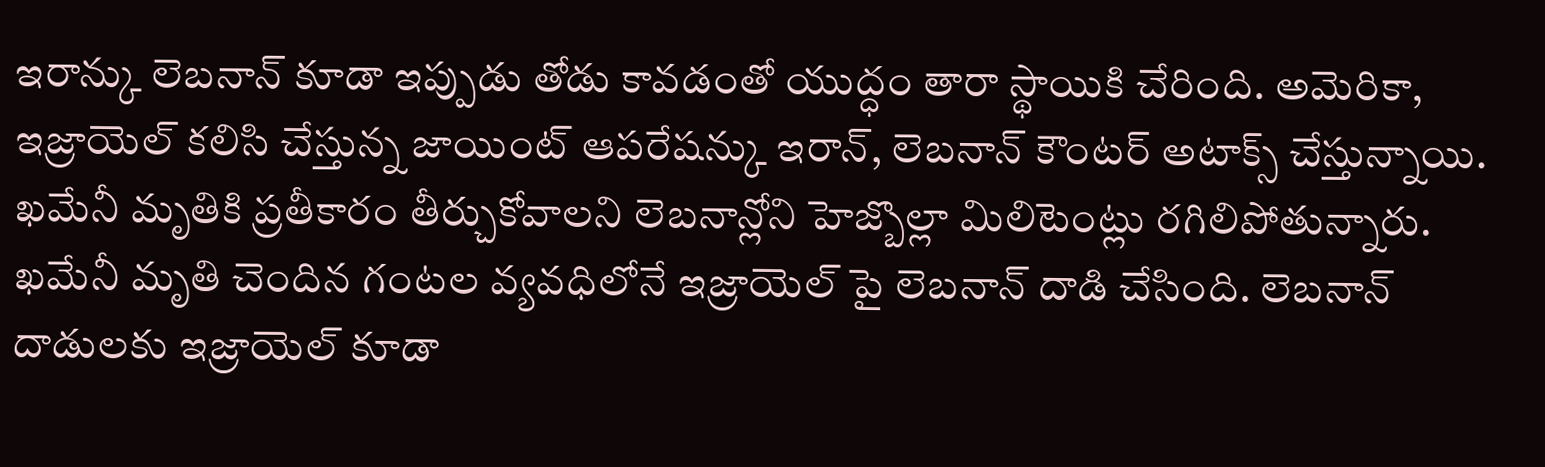ఇరాన్కు లెబనాన్ కూడా ఇప్పుడు తోడు కావడంతో యుద్ధం తారా స్థాయికి చేరింది. అమెరికా, ఇజ్రాయెల్ కలిసి చేస్తున్న జాయింట్ ఆపరేషన్కు ఇరాన్, లెబనాన్ కౌంటర్ అటాక్స్ చేస్తున్నాయి. ఖమేనీ మృతికి ప్రతీకారం తీర్చుకోవాలని లెబనాన్లోని హెజ్బొల్లా మిలిటెంట్లు రగిలిపోతున్నారు. ఖమేనీ మృతి చెందిన గంటల వ్యవధిలోనే ఇజ్రాయెల్ పై లెబనాన్ దాడి చేసింది. లెబనాన్ దాడులకు ఇజ్రాయెల్ కూడా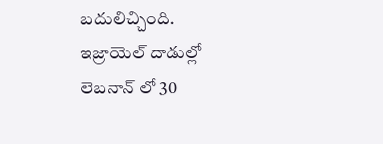బదులిచ్చింది. ఇజ్రాయెల్ దాడుల్లో లెబనాన్ లో 30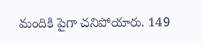మందికి పైగా చనిపోయారు. 149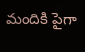మందికి పైగా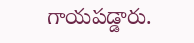గాయపడ్డారు.